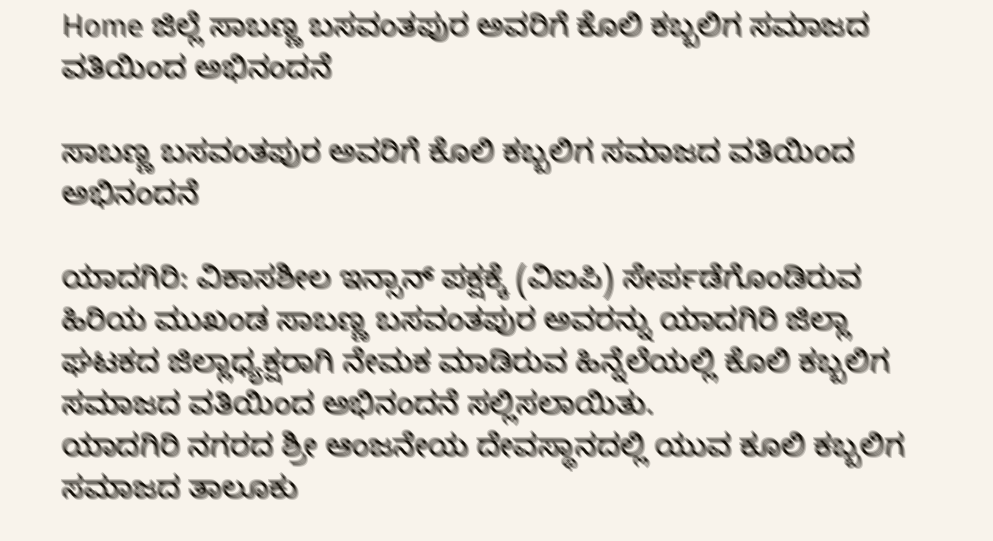Home ಜಿಲ್ಲೆ ಸಾಬಣ್ಣ ಬಸವಂತಪುರ ಅವರಿಗೆ ಕೊಲಿ ಕಬ್ಬಲಿಗ ಸಮಾಜದ ವತಿಯಿಂದ ಅಭಿನಂದನೆ

ಸಾಬಣ್ಣ ಬಸವಂತಪುರ ಅವರಿಗೆ ಕೊಲಿ ಕಬ್ಬಲಿಗ ಸಮಾಜದ ವತಿಯಿಂದ ಅಭಿನಂದನೆ

ಯಾದಗಿರಿ: ವಿಕಾಸಶೀಲ ಇನ್ಸಾನ್ ಪಕ್ಷಕ್ಕೆ (ವಿಐಪಿ) ಸೇರ್ಪಡೆಗೊಂಡಿರುವ ಹಿರಿಯ ಮುಖಂಡ ಸಾಬಣ್ಣ ಬಸವಂತಪುರ ಅವರನ್ನು ಯಾದಗಿರಿ ಜಿಲ್ಲಾ ಘಟಕದ ಜಿಲ್ಲಾಧ್ಯಕ್ಷರಾಗಿ ನೇಮಕ ಮಾಡಿರುವ ಹಿನ್ನೆಲೆಯಲ್ಲಿ ಕೊಲಿ ಕಬ್ಬಲಿಗ ಸಮಾಜದ ವತಿಯಿಂದ ಅಭಿನಂದನೆ ಸಲ್ಲಿಸಲಾಯಿತು.
ಯಾದಗಿರಿ ನಗರದ ಶ್ರೀ ಆಂಜನೇಯ ದೇವಸ್ಥಾನದಲ್ಲಿ ಯುವ ಕೂಲಿ ಕಬ್ಬಲಿಗ ಸಮಾಜದ ತಾಲೂಕು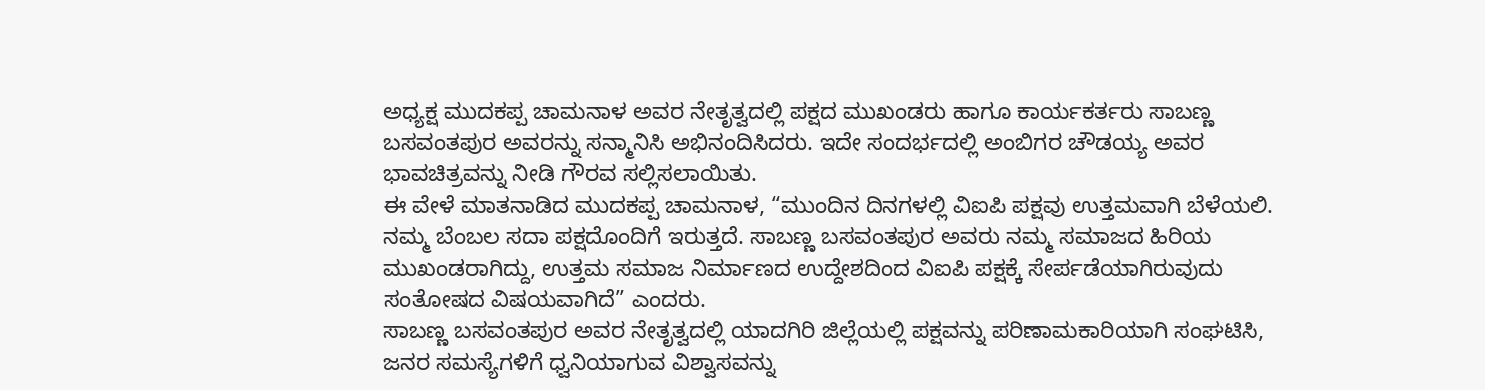ಅಧ್ಯಕ್ಷ ಮುದಕಪ್ಪ ಚಾಮನಾಳ ಅವರ ನೇತೃತ್ವದಲ್ಲಿ ಪಕ್ಷದ ಮುಖಂಡರು ಹಾಗೂ ಕಾರ್ಯಕರ್ತರು ಸಾಬಣ್ಣ ಬಸವಂತಪುರ ಅವರನ್ನು ಸನ್ಮಾನಿಸಿ ಅಭಿನಂದಿಸಿದರು. ಇದೇ ಸಂದರ್ಭದಲ್ಲಿ ಅಂಬಿಗರ ಚೌಡಯ್ಯ ಅವರ ಭಾವಚಿತ್ರವನ್ನು ನೀಡಿ ಗೌರವ ಸಲ್ಲಿಸಲಾಯಿತು.
ಈ ವೇಳೆ ಮಾತನಾಡಿದ ಮುದಕಪ್ಪ ಚಾಮನಾಳ, “ಮುಂದಿನ ದಿನಗಳಲ್ಲಿ ವಿಐಪಿ ಪಕ್ಷವು ಉತ್ತಮವಾಗಿ ಬೆಳೆಯಲಿ. ನಮ್ಮ ಬೆಂಬಲ ಸದಾ ಪಕ್ಷದೊಂದಿಗೆ ಇರುತ್ತದೆ. ಸಾಬಣ್ಣ ಬಸವಂತಪುರ ಅವರು ನಮ್ಮ ಸಮಾಜದ ಹಿರಿಯ ಮುಖಂಡರಾಗಿದ್ದು, ಉತ್ತಮ ಸಮಾಜ ನಿರ್ಮಾಣದ ಉದ್ದೇಶದಿಂದ ವಿಐಪಿ ಪಕ್ಷಕ್ಕೆ ಸೇರ್ಪಡೆಯಾಗಿರುವುದು ಸಂತೋಷದ ವಿಷಯವಾಗಿದೆ” ಎಂದರು.
ಸಾಬಣ್ಣ ಬಸವಂತಪುರ ಅವರ ನೇತೃತ್ವದಲ್ಲಿ ಯಾದಗಿರಿ ಜಿಲ್ಲೆಯಲ್ಲಿ ಪಕ್ಷವನ್ನು ಪರಿಣಾಮಕಾರಿಯಾಗಿ ಸಂಘಟಿಸಿ, ಜನರ ಸಮಸ್ಯೆಗಳಿಗೆ ಧ್ವನಿಯಾಗುವ ವಿಶ್ವಾಸವನ್ನು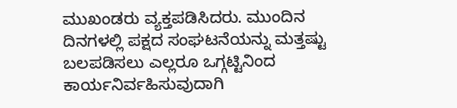ಮುಖಂಡರು ವ್ಯಕ್ತಪಡಿಸಿದರು. ಮುಂದಿನ ದಿನಗಳಲ್ಲಿ ಪಕ್ಷದ ಸಂಘಟನೆಯನ್ನು ಮತ್ತಷ್ಟು ಬಲಪಡಿಸಲು ಎಲ್ಲರೂ ಒಗ್ಗಟ್ಟಿನಿಂದ ಕಾರ್ಯನಿರ್ವಹಿಸುವುದಾಗಿ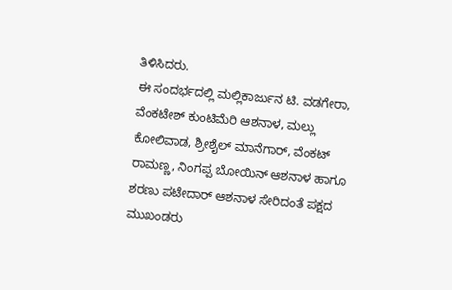ತಿಳಿಸಿದರು.
ಈ ಸಂದರ್ಭದಲ್ಲಿ ಮಲ್ಲಿಕಾರ್ಜುನ ಟಿ. ವಡಗೇರಾ, ವೆಂಕಟೇಶ್ ಕುಂಟಿಮೆರಿ ಆಶನಾಳ, ಮಲ್ಲು ಕೋಲಿವಾಡ, ಶ್ರೀಶೈಲ್ ಮಾನೆಗಾರ್, ವೆಂಕಟ್ ರಾಮಣ್ಣ, ನಿಂಗಪ್ಪ ಬೋಯಿನ್ ಆಶನಾಳ ಹಾಗೂ ಶರಣು ಪಟೇದಾರ್ ಆಶನಾಳ ಸೇರಿದಂತೆ ಪಕ್ಷದ ಮುಖಂಡರು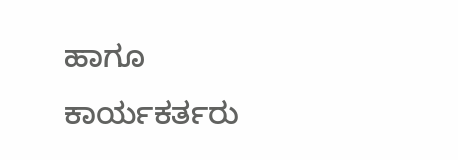ಹಾಗೂ ಕಾರ್ಯಕರ್ತರು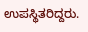ಉಪಸ್ಥಿತರಿದ್ದರು.